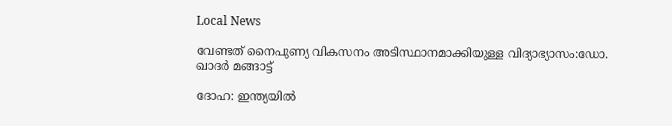Local News

വേണ്ടത് നൈപുണ്യ വികസനം അടിസ്ഥാനമാക്കിയുള്ള വിദ്യാഭ്യാസം:ഡോ. ഖാദര്‍ മങ്ങാട്ട്

ദോഹ: ഇന്ത്യയില്‍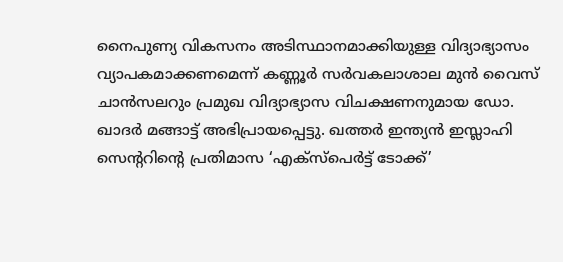നൈപുണ്യ വികസനം അടിസ്ഥാനമാക്കിയുള്ള വിദ്യാഭ്യാസം വ്യാപകമാക്കണമെന്ന് കണ്ണൂര്‍ സര്‍വകലാശാല മുന്‍ വൈസ് ചാന്‍സലറും പ്രമുഖ വിദ്യാഭ്യാസ വിചക്ഷണനുമായ ഡോ. ഖാദര്‍ മങ്ങാട്ട് അഭിപ്രായപ്പെട്ടു. ഖത്തര്‍ ഇന്ത്യന്‍ ഇസ്ലാഹി സെന്ററിന്റെ പ്രതിമാസ ‘എക്‌സ്‌പെര്‍ട്ട് ടോക്ക്’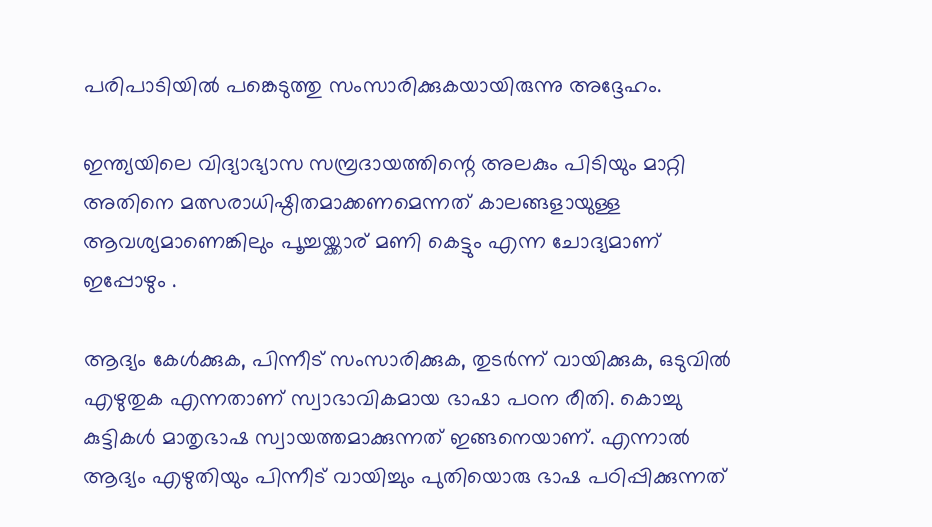പരിപാടിയില്‍ പങ്കെടുത്തു സംസാരിക്കുകയായിരുന്നു അദ്ദേഹം.

ഇന്ത്യയിലെ വിദ്യാഭ്യാസ സമ്പ്രദായത്തിന്റെ അലകും പിടിയും മാറ്റി അതിനെ മത്സരാധിഷ്ഠിതമാക്കണമെന്നത് കാലങ്ങളായുള്ള ആവശ്യമാണെങ്കിലും പൂച്ചയ്ക്കാര് മണി കെട്ടും എന്ന ചോദ്യമാണ് ഇപ്പോഴും .

ആദ്യം കേള്‍ക്കുക, പിന്നീട് സംസാരിക്കുക, തുടര്‍ന്ന് വായിക്കുക, ഒടുവില്‍ എഴുതുക എന്നതാണ് സ്വാഭാവികമായ ഭാഷാ പഠന രീതി. കൊച്ചു കുട്ടികള്‍ മാതൃഭാഷ സ്വായത്തമാക്കുന്നത് ഇങ്ങനെയാണ്. എന്നാല്‍ ആദ്യം എഴുതിയും പിന്നീട് വായിച്ചും പുതിയൊരു ഭാഷ പഠിപ്പിക്കുന്നത്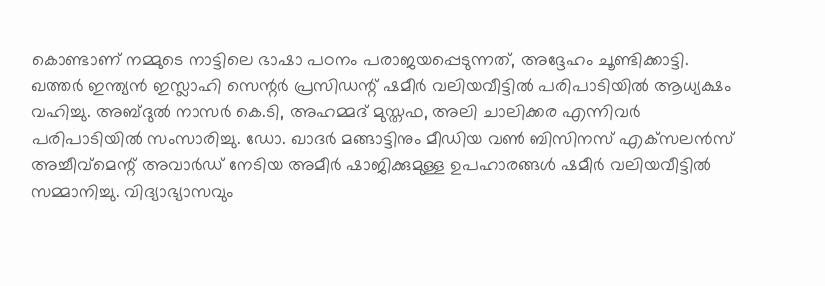കൊണ്ടാണ് നമ്മുടെ നാട്ടിലെ ഭാഷാ പഠനം പരാജയപ്പെടുന്നത്, അദ്ദേഹം ചൂണ്ടിക്കാട്ടി.
ഖത്തര്‍ ഇന്ത്യന്‍ ഇസ്ലാഹി സെന്റര്‍ പ്രസിഡന്റ് ഷമീര്‍ വലിയവീട്ടില്‍ പരിപാടിയില്‍ ആധ്യക്ഷം വഹിച്ചു. അബ്ദുല്‍ നാസര്‍ കെ.ടി, അഹമ്മദ് മുസ്തഫ, അലി ചാലിക്കര എന്നിവര്‍ പരിപാടിയില്‍ സംസാരിച്ചു. ഡോ. ഖാദര്‍ മങ്ങാട്ടിനും മീഡിയ വണ്‍ ബിസിനസ് എക്‌സലന്‍സ് അച്ചീവ്മെന്റ് അവാര്‍ഡ് നേടിയ അമീര്‍ ഷാജിക്കുമുള്ള ഉപഹാരങ്ങള്‍ ഷമീര്‍ വലിയവീട്ടില്‍ സമ്മാനിച്ചു. വിദ്യാഭ്യാസവും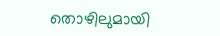തൊഴിലുമായി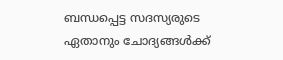ബന്ധപ്പെട്ട സദസ്യരുടെ ഏതാനും ചോദ്യങ്ങള്‍ക്ക്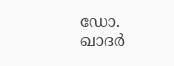ഡോ. ഖാദര്‍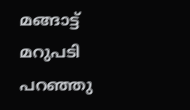മങ്ങാട്ട് മറുപടി പറഞ്ഞു